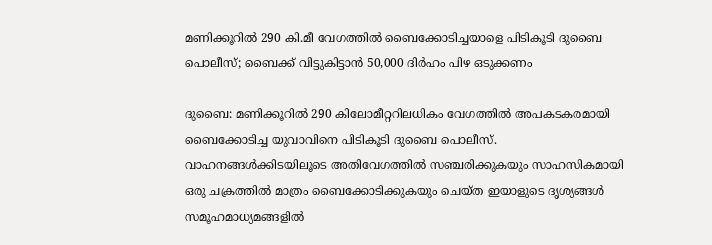മണിക്കൂറിൽ 290 കി.മീ വേഗത്തിൽ ബൈക്കോടിച്ചയാളെ പിടികൂടി ദുബൈ പൊലീസ്; ബൈക്ക് വിട്ടുകിട്ടാൻ 50,000 ദിർഹം പിഴ ഒടുക്കണം

ദുബൈ: മണിക്കൂറിൽ 290 കിലോമീറ്ററിലധികം വേഗത്തിൽ അപകടകരമായി ബൈക്കോടിച്ച യുവാവിനെ പിടികൂടി ദുബൈ പൊലീസ്. വാഹനങ്ങൾക്കിടയിലൂടെ അതിവേഗത്തിൽ സഞ്ചരിക്കുകയും സാഹസികമായി ഒരു ചക്രത്തിൽ മാത്രം ബൈക്കോടിക്കുകയും ചെയ്ത ഇയാളുടെ ദൃശ്യങ്ങൾ സമൂഹമാധ്യമങ്ങളിൽ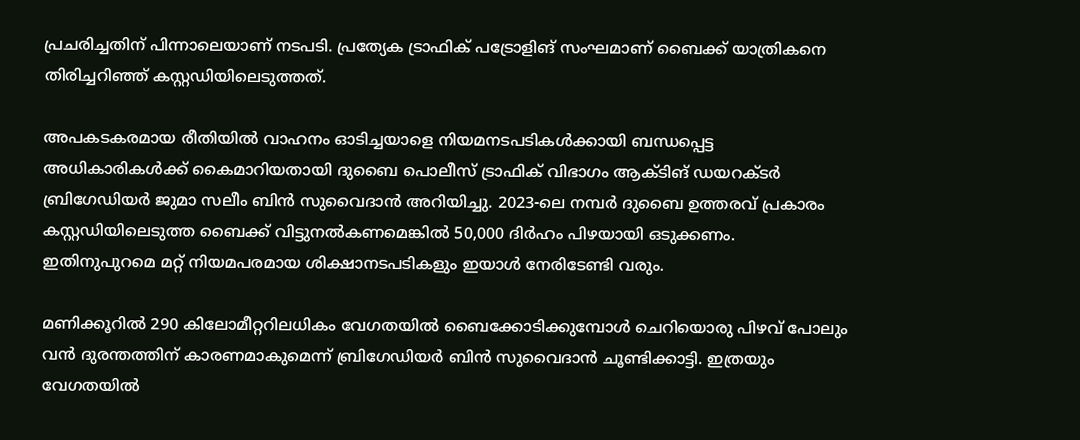പ്രചരിച്ചതിന് പിന്നാലെയാണ് നടപടി. പ്രത്യേക ട്രാഫിക് പട്രോളിങ് സംഘമാണ് ബൈക്ക് യാത്രികനെ തിരിച്ചറിഞ്ഞ് കസ്റ്റഡിയിലെടുത്തത്.

അപകടകരമായ രീതിയിൽ വാഹനം ഓടിച്ചയാളെ നിയമനടപടികൾക്കായി ബന്ധപ്പെട്ട അധികാരികൾക്ക് കൈമാറിയതായി ദുബൈ പൊലീസ് ട്രാഫിക് വിഭാഗം ആക്ടിങ് ഡയറക്ടർ ബ്രിഗേഡിയർ ജുമാ സലീം ബിൻ സുവൈദാൻ അറിയിച്ചു. 2023-ലെ നമ്പർ ദുബൈ ഉത്തരവ് പ്രകാരം കസ്റ്റഡിയിലെടുത്ത ബൈക്ക് വിട്ടുനൽകണമെങ്കിൽ 50,000 ദിർഹം പിഴയായി ഒടുക്കണം. ഇതിനുപുറമെ മറ്റ് നിയമപരമായ ശിക്ഷാനടപടികളും ഇയാൾ നേരിടേണ്ടി വരും.

മണിക്കൂറിൽ 290 കിലോമീറ്ററിലധികം വേഗതയിൽ ബൈക്കോടിക്കുമ്പോൾ ചെറിയൊരു പിഴവ് പോലും വൻ ദുരന്തത്തിന് കാരണമാകുമെന്ന് ബ്രിഗേഡിയർ ബിൻ സുവൈദാൻ ചൂണ്ടിക്കാട്ടി. ഇത്രയും വേഗതയിൽ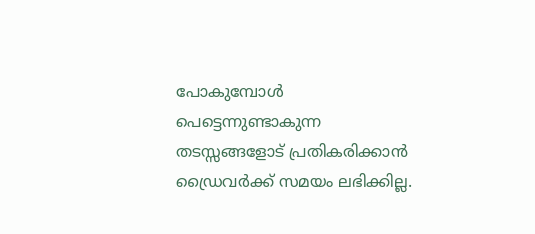പോകുമ്പോൾ പെട്ടെന്നുണ്ടാകുന്ന തടസ്സങ്ങളോട് പ്രതികരിക്കാൻ ഡ്രൈവർക്ക് സമയം ലഭിക്കില്ല.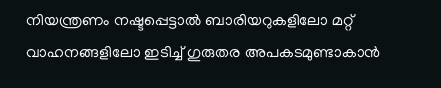നിയന്ത്രണം നഷ്ടപ്പെട്ടാൽ ബാരിയറുകളിലോ മറ്റ് വാഹനങ്ങളിലോ ഇടിച്ച് ഗുരുതര അപകടമുണ്ടാകാൻ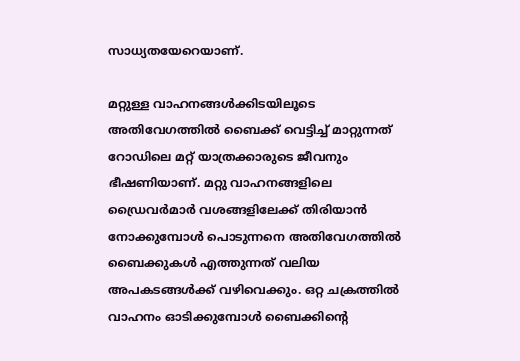സാധ്യതയേറെയാണ്.

മറ്റുള്ള വാഹനങ്ങൾക്കിടയിലൂടെ അതിവേഗത്തിൽ ബൈക്ക് വെട്ടിച്ച് മാറ്റുന്നത് റോഡിലെ മറ്റ് യാത്രക്കാരുടെ ജീവനും ഭീഷണിയാണ്. മറ്റു വാഹനങ്ങളിലെ ഡ്രൈവർമാർ വശങ്ങളിലേക്ക് തിരിയാൻ നോക്കുമ്പോൾ പൊടുന്നനെ അതിവേഗത്തിൽ ബൈക്കുകൾ എത്തുന്നത് വലിയ അപകടങ്ങൾക്ക് വഴിവെക്കും. ഒറ്റ ചക്രത്തിൽ വാഹനം ഓടിക്കുമ്പോൾ ബൈക്കിന്റെ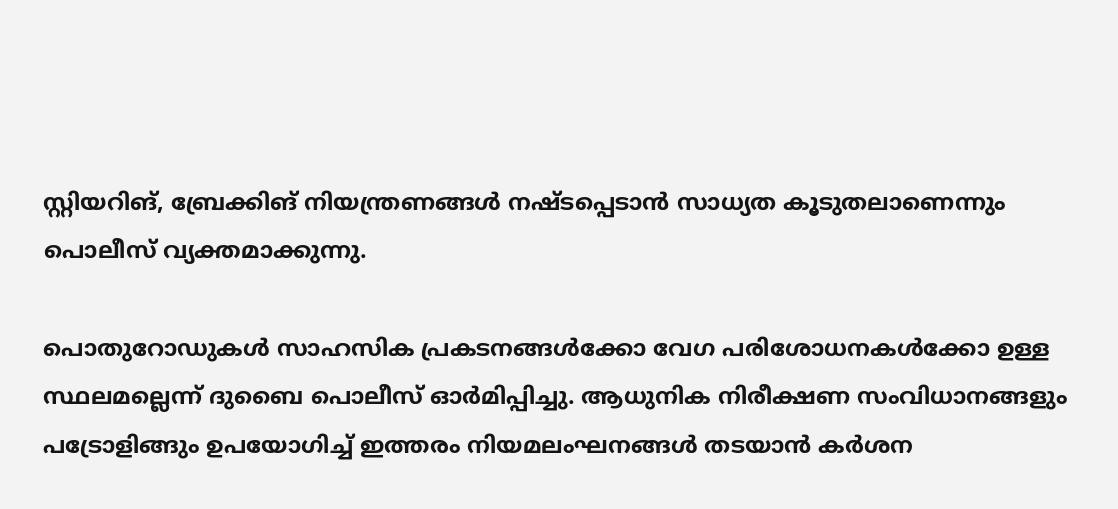സ്റ്റിയറിങ്, ബ്രേക്കിങ് നിയന്ത്രണങ്ങൾ നഷ്ടപ്പെടാൻ സാധ്യത കൂടുതലാണെന്നും പൊലീസ് വ്യക്തമാക്കുന്നു.

പൊതുറോഡുകൾ സാഹസിക പ്രകടനങ്ങൾക്കോ വേഗ പരിശോധനകൾക്കോ ഉള്ള സ്ഥലമല്ലെന്ന് ദുബൈ പൊലീസ് ഓർമിപ്പിച്ചു. ആധുനിക നിരീക്ഷണ സംവിധാനങ്ങളും പട്രോളിങ്ങും ഉപയോഗിച്ച് ഇത്തരം നിയമലംഘനങ്ങൾ തടയാൻ കർശന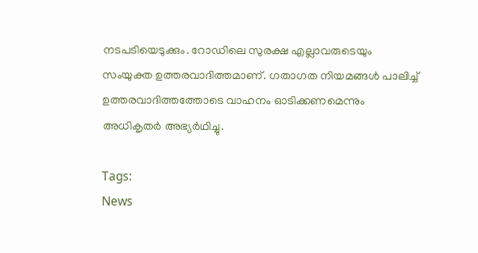നടപടിയെടുക്കും. റോഡിലെ സുരക്ഷ എല്ലാവരുടെയും സംയുക്ത ഉത്തരവാദിത്തമാണ്. ഗതാഗത നിയമങ്ങൾ പാലിച്ച് ഉത്തരവാദിത്തത്തോടെ വാഹനം ഓടിക്കണമെന്നും അധികൃതർ അഭ്യർഥിച്ചു.

Tags:
News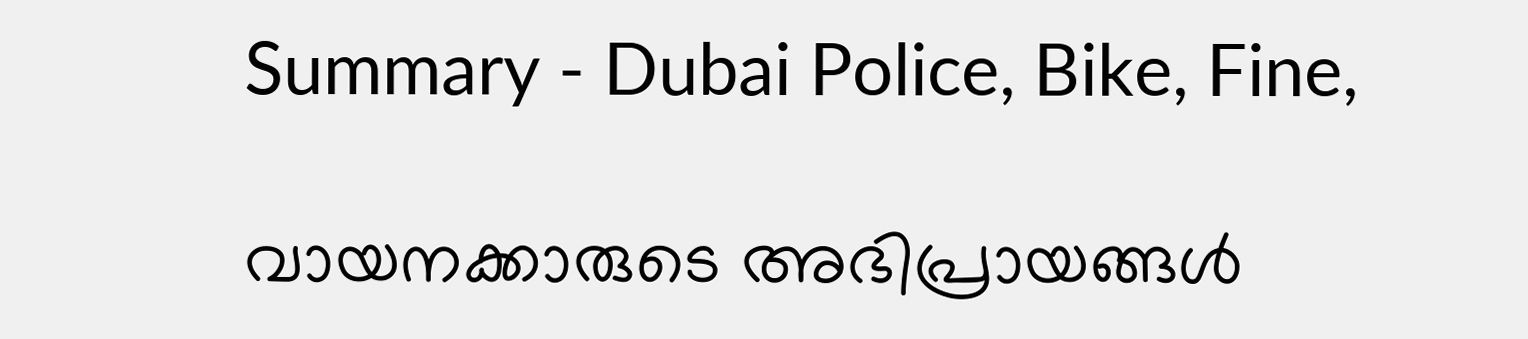Summary - Dubai Police, Bike, Fine,

വായനക്കാരുടെ അഭിപ്രായങ്ങള്‍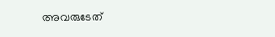അവരുടേത്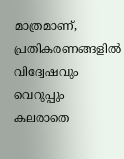മാത്രമാണ്, പ്രതികരണങ്ങളിൽ വിദ്വേഷവും വെറുപ്പും കലരാതെ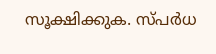സൂക്ഷിക്കുക. സ്പർധ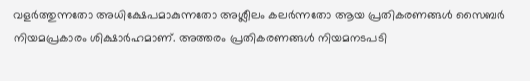വളർത്തുന്നതോ അധിക്ഷേപമാകുന്നതോ അശ്ലീലം കലർന്നതോ ആയ പ്രതികരണങ്ങൾ സൈബർ നിയമപ്രകാരം ശിക്ഷാർഹമാണ്. അത്തരം പ്രതികരണങ്ങൾ നിയമനടപടി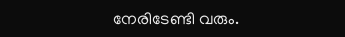നേരിടേണ്ടി വരും.